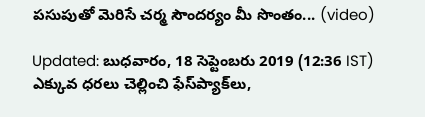పసుపుతో మెరిసే చర్మ సౌందర్యం మీ సొంతం... (video)

Updated: బుధవారం, 18 సెప్టెంబరు 2019 (12:36 IST)
ఎక్కువ ధరలు చెల్లించి ఫేస్‌ప్యాక్‌లు,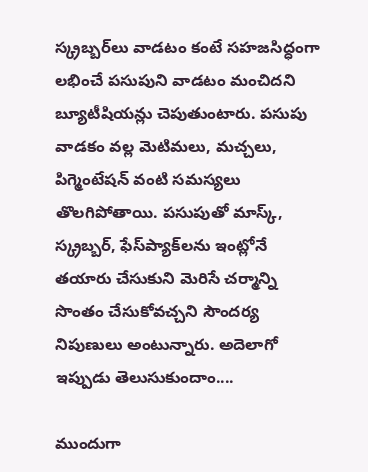స్క్రబ్బర్‌లు వాడటం కంటే సహజసిద్ధంగా లభించే పసుపుని వాడటం మంచిదని బ్యూటీషియన్లు చెపుతుంటారు. పసుపు వాడకం వల్ల మెటిమలు, మచ్చలు, పిగ్మెంటేషన్‌ వంటి సమస్యలు తొలగిపోతాయి. పసుపుతో మాస్క్‌, స్క్రబ్బర్‌, ఫేస్‌ప్యాక్‌లను ఇంట్లోనే తయారు చేసుకుని మెరిసే చర్మాన్ని సొంతం చేసుకోవచ్చని సౌందర్య నిపుణులు అంటున్నారు. అదెలాగో ఇప్పుడు తెలుసుకుందాం....

ముందుగా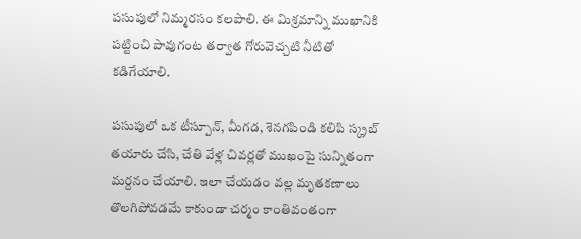పసుపులో నిమ్మరసం కలపాలి. ఈ మిశ్రమాన్ని ముఖానికి పట్టించి పావుగంట తర్వాత గోరువెచ్చటి నీటితో కడిగేయాలి.

పసుపులో ఒక టీస్పూన్‌, మీగడ, శెనగపిండి కలిపి స్క్రబ్‌ తయారు చేసి, చేతి వేళ్ల చివర్లతో ముఖంపై సున్నితంగా మర్దనం చేయాలి. ఇలా చేయడం వల్ల మృతకణాలు తొలగిపోవడమే కాకుండా చర్మం కాంతివంతంగా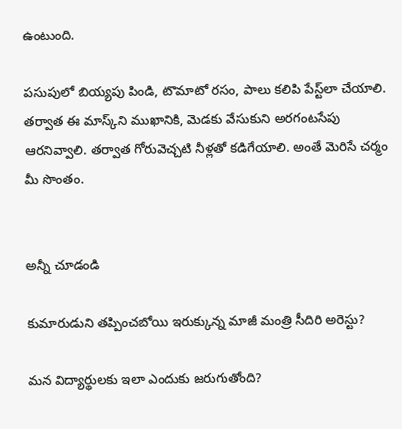ఉంటుంది.

పసుపులో బియ్యపు పిండి, టొమాటో రసం, పాలు కలిపి పేస్ట్‌లా చేయాలి. తర్వాత ఈ మాస్క్‌ని ముఖానికి, మెడకు వేసుకుని అరగంటసేపు ఆరనివ్వాలి. తర్వాత గోరువెచ్చటి నీళ్లతో కడిగేయాలి. అంతే మెరిసే చర్మం మీ సొంతం.


అన్నీ చూడండి

కుమారుడుని తప్పించబోయి ఇరుక్కున్న మాజీ మంత్రి సీదిరి అరెస్టు?

మన విద్యార్థులకు ఇలా ఎందుకు జరుగుతోంది?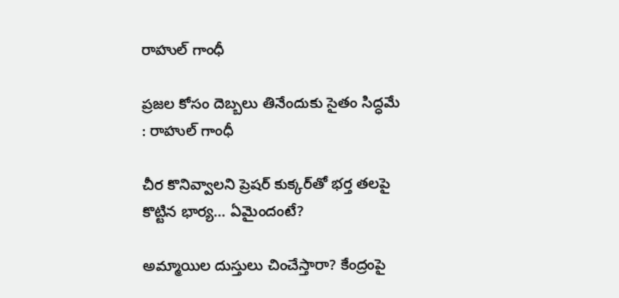రాహుల్ గాంధీ

ప్రజల కోసం దెబ్బలు తినేందుకు సైతం సిద్ధమే : రాహుల్ గాంధీ

చీర కొనివ్వాలని ప్రెషర్ కుక్కర్‌తో భర్త తలపై కొట్టిన భార్య... ఏమైందంటే?

అమ్మాయిల దుస్తులు చించేస్తారా? కేంద్రంపై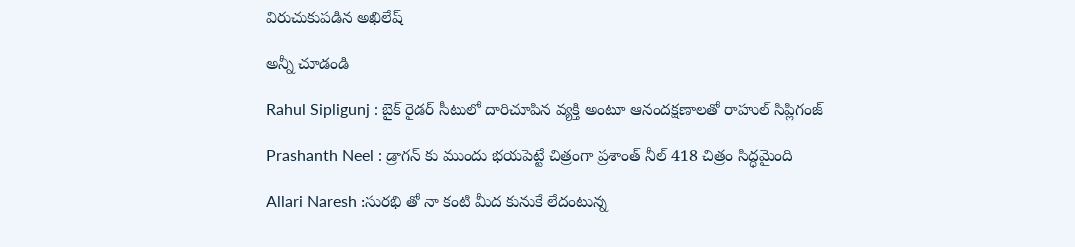విరుచుకుపడిన అఖిలేష్

అన్నీ చూడండి

Rahul Sipligunj : బైక్ రైడర్ సీటులో దారిచూపిన వ్యక్తి అంటూ ఆనందక్షణాలతో రాహుల్ సిప్లిగంజ్‌

Prashanth Neel : డ్రాగన్ కు ముందు భయపెట్టే చిత్రంగా ప్రశాంత్ నీల్ 418 చిత్రం సిద్ధమైంది

Allari Naresh :సురభి తో నా కంటి మీద కునుకే లేదంటున్న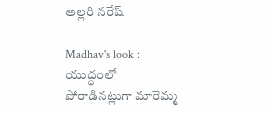అల్లరి నరేష్

Madhav's look : యుద్ధంలో పోరాడినట్లుగా మారెమ్మ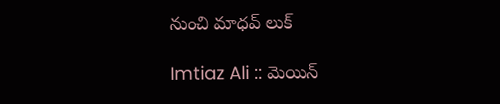నుంచి మాధవ్ లుక్

Imtiaz Ali :: మెయిన్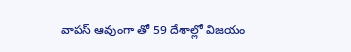వాపస్ ఆవుంగా తో 59 దేశాల్లో విజయం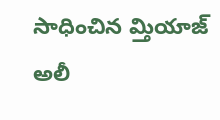సాధించిన మ్తియాజ్ అలీ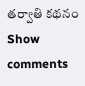తర్వాతి కథనం
Show comments